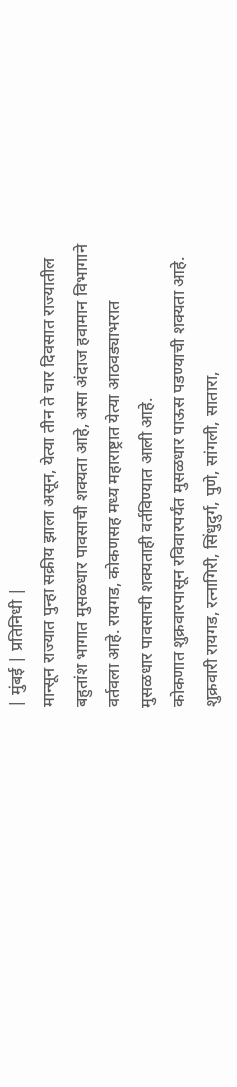| मुंबई | प्रतिनिधी |
मान्सून राज्यात पुन्हा सक्रीय झाला असून, येत्या तीन ते चार दिवसात राज्यातील बहुतांश भागात मुसळधार पावसाची शक्यता आहे, असा अंदाज हवामान विभागाने वर्तवला आहे. रायगड, कोकणसह मध्य महाराष्ट्रात येत्या आठवड्याभरात मुसळधार पावसाची शक्यताही वर्तविण्यात आली आहे.
कोकणात शुक्रवारपासून रविवारपर्यंत मुसळधार पाऊस पडण्याची शक्यता आहे. शुक्रवारी रायगड, रत्नागिरी, सिंधुदुर्ग, पुणे, सांगली, सातारा,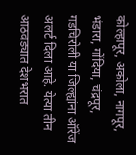कोल्हापूर, अकोला, नागपूर, भंडारा, गोंदिया, चंद्रपूर, गडचिरोली या जिल्ह्यांना ऑरेंज अलर्ट दिला आहे. येत्या तीन आठवड्यात देशभरात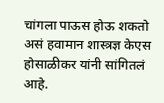चांगला पाऊस होऊ शकतो असं हवामान शास्त्रज्ञ केएस होसाळीकर यांनी सांगितलं आहे.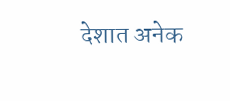देशात अनेक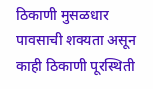ठिकाणी मुसळधार पावसाची शक्यता असून काही ठिकाणी पूरस्थिती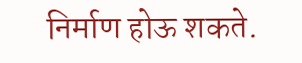निर्माण होऊ शकते.